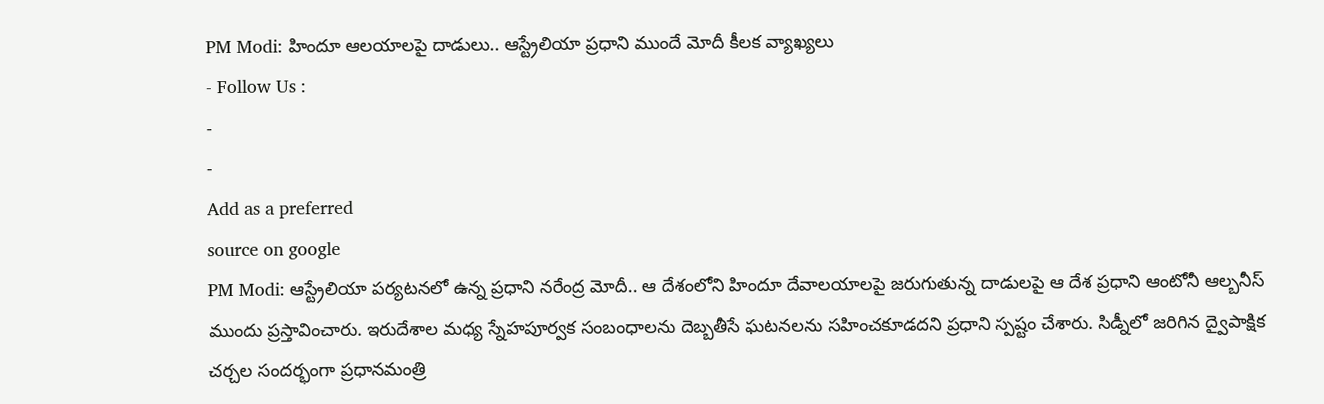PM Modi: హిందూ ఆలయాలపై దాడులు.. ఆస్ట్రేలియా ప్రధాని ముందే మోదీ కీలక వ్యాఖ్యలు
- Follow Us :
-
-
Add as a preferred
source on google
PM Modi: ఆస్ట్రేలియా పర్యటనలో ఉన్న ప్రధాని నరేంద్ర మోదీ.. ఆ దేశంలోని హిందూ దేవాలయాలపై జరుగుతున్న దాడులపై ఆ దేశ ప్రధాని ఆంటోనీ ఆల్బనీస్ ముందు ప్రస్తావించారు. ఇరుదేశాల మధ్య స్నేహపూర్వక సంబంధాలను దెబ్బతీసే ఘటనలను సహించకూడదని ప్రధాని స్పష్టం చేశారు. సిడ్నీలో జరిగిన ద్వైపాక్షిక చర్చల సందర్భంగా ప్రధానమంత్రి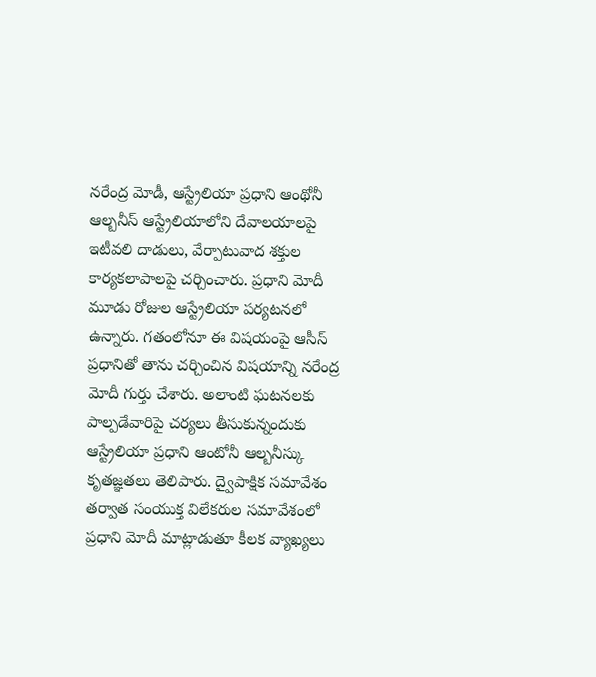నరేంద్ర మోడీ, ఆస్ట్రేలియా ప్రధాని ఆంథోనీ ఆల్బనీస్ ఆస్ట్రేలియాలోని దేవాలయాలపై ఇటీవలి దాడులు, వేర్పాటువాద శక్తుల కార్యకలాపాలపై చర్చించారు. ప్రధాని మోదీ మూడు రోజుల ఆస్ట్రేలియా పర్యటనలో ఉన్నారు. గతంలోనూ ఈ విషయంపై ఆసీస్ ప్రధానితో తాను చర్చించిన విషయాన్ని నరేంద్ర మోదీ గుర్తు చేశారు. అలాంటి ఘటనలకు పాల్పడేవారిపై చర్యలు తీసుకున్నందుకు ఆస్ట్రేలియా ప్రధాని ఆంటోనీ ఆల్బనీస్కు కృతజ్ఞతలు తెలిపారు. ద్వైపాక్షిక సమావేశం తర్వాత సంయుక్త విలేకరుల సమావేశంలో ప్రధాని మోదీ మాట్లాడుతూ కీలక వ్యాఖ్యలు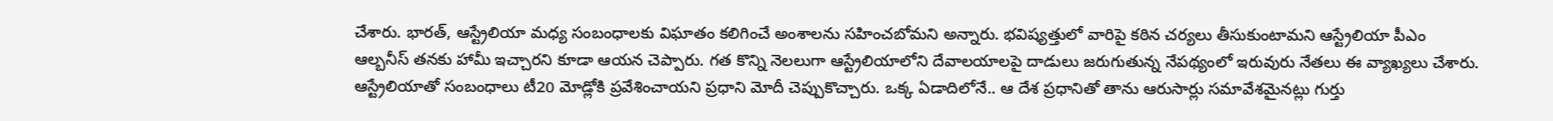చేశారు. భారత్, ఆస్ట్రేలియా మధ్య సంబంధాలకు విఘాతం కలిగించే అంశాలను సహించబోమని అన్నారు. భవిష్యత్తులో వారిపై కఠిన చర్యలు తీసుకుంటామని ఆస్ట్రేలియా పీఎం ఆల్బనీస్ తనకు హామీ ఇచ్చారని కూడా ఆయన చెప్పారు. గత కొన్ని నెలలుగా ఆస్ట్రేలియాలోని దేవాలయాలపై దాడులు జరుగుతున్న నేపథ్యంలో ఇరువురు నేతలు ఈ వ్యాఖ్యలు చేశారు.
ఆస్ట్రేలియాతో సంబంధాలు టీ20 మోడ్లోకి ప్రవేశించాయని ప్రధాని మోదీ చెప్పుకొచ్చారు. ఒక్క ఏడాదిలోనే.. ఆ దేశ ప్రధానితో తాను ఆరుసార్లు సమావేశమైనట్లు గుర్తు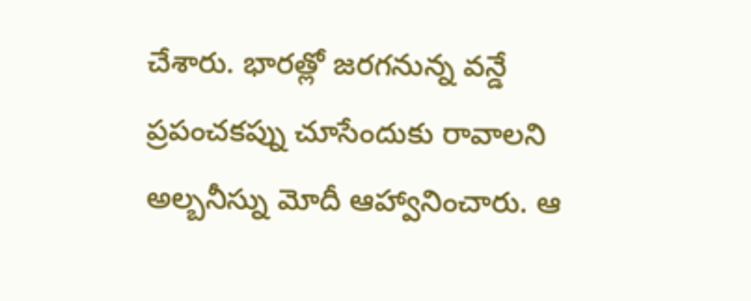చేశారు. భారత్లో జరగనున్న వన్డే ప్రపంచకప్ను చూసేందుకు రావాలని అల్బనీస్ను మోదీ ఆహ్వానించారు. ఆ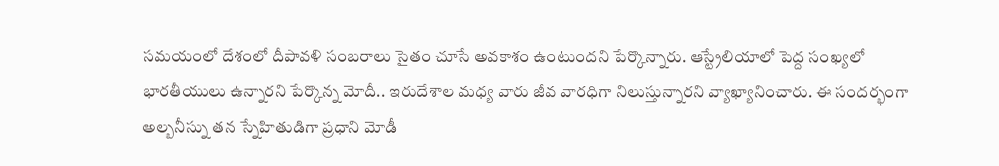సమయంలో దేశంలో దీపావళి సంబరాలు సైతం చూసే అవకాశం ఉంటుందని పేర్కొన్నారు. ఆస్ట్రేలియాలో పెద్ద సంఖ్యలో భారతీయులు ఉన్నారని పేర్కొన్న మోదీ.. ఇరుదేశాల మధ్య వారు జీవ వారధిగా నిలుస్తున్నారని వ్యాఖ్యానించారు. ఈ సందర్భంగా అల్బనీస్ను తన స్నేహితుడిగా ప్రధాని మోడీ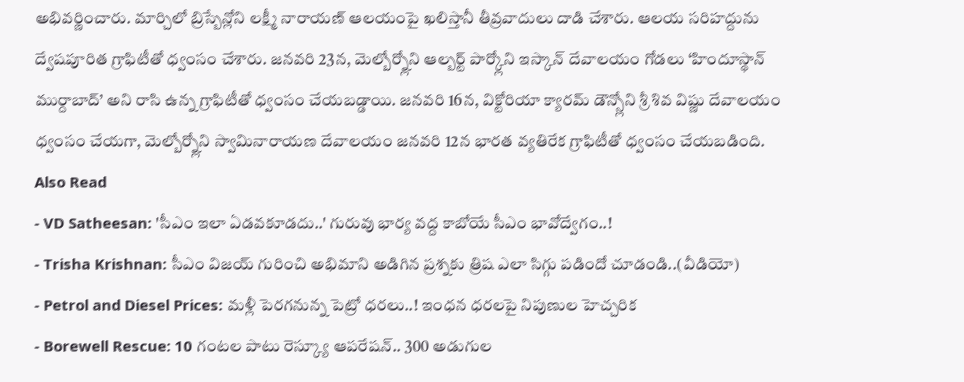అభివర్ణించారు. మార్చిలో బ్రిస్బేన్లోని లక్ష్మీ నారాయణ్ ఆలయంపై ఖలిస్తానీ తీవ్రవాదులు దాడి చేశారు. ఆలయ సరిహద్దును ద్వేషపూరిత గ్రాఫిటీతో ధ్వంసం చేశారు. జనవరి 23న, మెల్బోర్న్లోని ఆల్బర్ట్ పార్క్లోని ఇస్కాన్ దేవాలయం గోడలు ‘హిందూస్థాన్ ముర్దాబాద్’ అని రాసి ఉన్న గ్రాఫిటీతో ధ్వంసం చేయబడ్డాయి. జనవరి 16న, విక్టోరియా క్యారమ్ డౌన్స్లోని శ్రీ శివ విష్ణు దేవాలయం ధ్వంసం చేయగా, మెల్బోర్న్లోని స్వామినారాయణ దేవాలయం జనవరి 12న భారత వ్యతిరేక గ్రాఫిటీతో ధ్వంసం చేయబడింది.
Also Read
- VD Satheesan: 'సీఎం ఇలా ఏడవకూడదు..' గురువు భార్య వద్ద కాబోయే సీఎం భావోద్వేగం..!
- Trisha Krishnan: సీఎం విజయ్ గురించి అభిమాని అడిగిన ప్రశ్నకు త్రిష ఎలా సిగ్గు పడిందో చూడండి..(వీడియో)
- Petrol and Diesel Prices: మళ్లీ పెరగనున్న పెట్రో ధరలు..! ఇంధన ధరలపై నిపుణుల హెచ్చరిక
- Borewell Rescue: 10 గంటల పాటు రెస్క్యూ ఆపరేషన్.. 300 అడుగుల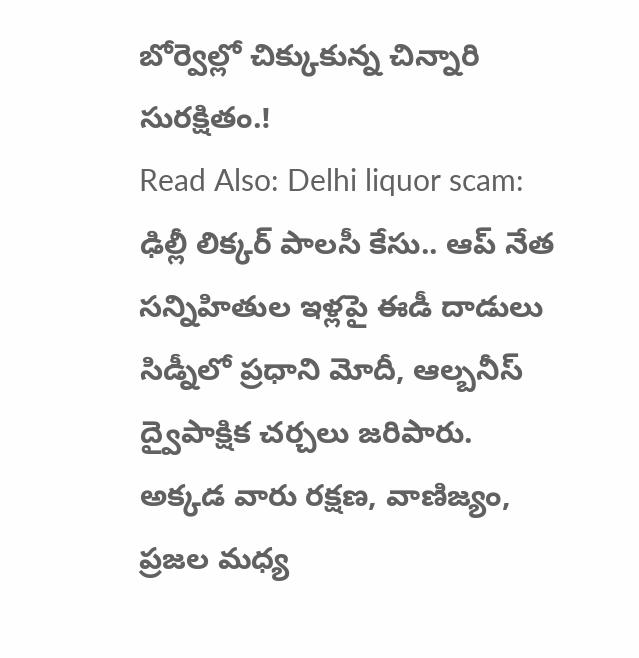బోర్వెల్లో చిక్కుకున్న చిన్నారి సురక్షితం.!
Read Also: Delhi liquor scam: ఢిల్లీ లిక్కర్ పాలసీ కేసు.. ఆప్ నేత సన్నిహితుల ఇళ్లపై ఈడీ దాడులు
సిడ్నీలో ప్రధాని మోదీ, ఆల్బనీస్ ద్వైపాక్షిక చర్చలు జరిపారు. అక్కడ వారు రక్షణ, వాణిజ్యం, ప్రజల మధ్య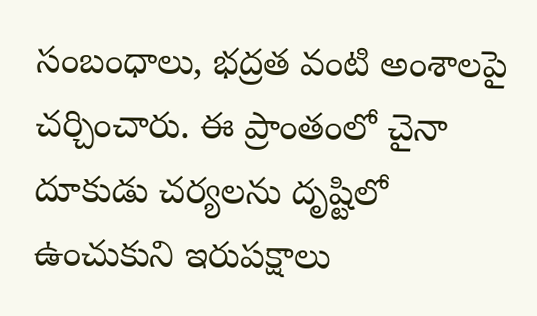సంబంధాలు, భద్రత వంటి అంశాలపై చర్చించారు. ఈ ప్రాంతంలో చైనా దూకుడు చర్యలను దృష్టిలో ఉంచుకుని ఇరుపక్షాలు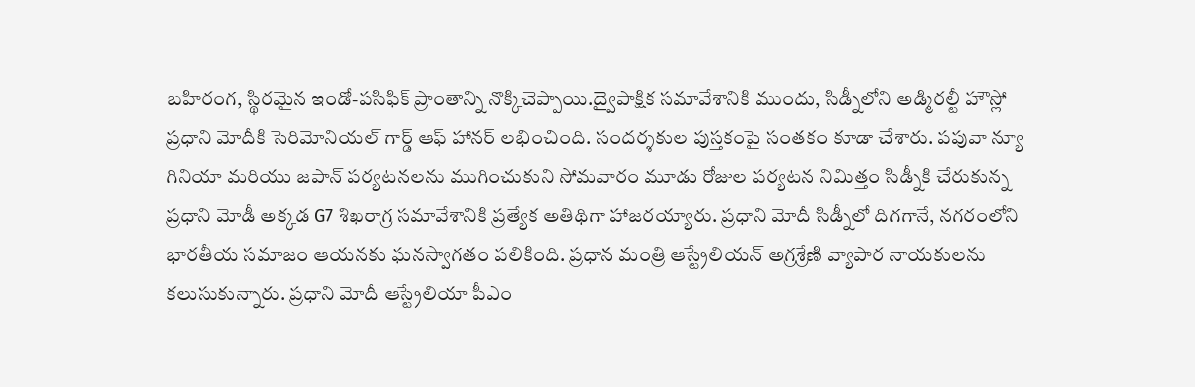బహిరంగ, స్థిరమైన ఇండో-పసిఫిక్ ప్రాంతాన్ని నొక్కిచెప్పాయి.ద్వైపాక్షిక సమావేశానికి ముందు, సిడ్నీలోని అడ్మిరల్టీ హౌస్లో ప్రధాని మోదీకి సెరిమోనియల్ గార్డ్ ఆఫ్ హానర్ లభించింది. సందర్శకుల పుస్తకంపై సంతకం కూడా చేశారు. పపువా న్యూ గినియా మరియు జపాన్ పర్యటనలను ముగించుకుని సోమవారం మూడు రోజుల పర్యటన నిమిత్తం సిడ్నీకి చేరుకున్న ప్రధాని మోడీ అక్కడ G7 శిఖరాగ్ర సమావేశానికి ప్రత్యేక అతిథిగా హాజరయ్యారు. ప్రధాని మోదీ సిడ్నీలో దిగగానే, నగరంలోని భారతీయ సమాజం ఆయనకు ఘనస్వాగతం పలికింది. ప్రధాన మంత్రి ఆస్ట్రేలియన్ అగ్రశ్రేణి వ్యాపార నాయకులను కలుసుకున్నారు. ప్రధాని మోదీ ఆస్ట్రేలియా పీఎం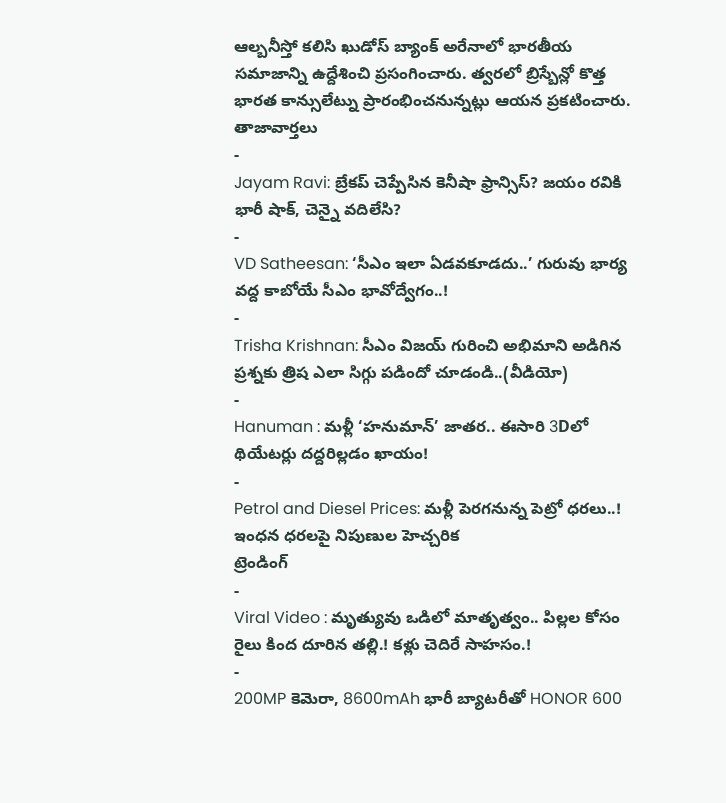ఆల్బనీస్తో కలిసి ఖుడోస్ బ్యాంక్ అరేనాలో భారతీయ సమాజాన్ని ఉద్దేశించి ప్రసంగించారు. త్వరలో బ్రిస్బేన్లో కొత్త భారత కాన్సులేట్ను ప్రారంభించనున్నట్లు ఆయన ప్రకటించారు.
తాజావార్తలు
-
Jayam Ravi: బ్రేకప్ చెప్పేసిన కెనీషా ఫ్రాన్సిస్? జయం రవికి భారీ షాక్, చెన్నై వదిలేసి?
-
VD Satheesan: ‘సీఎం ఇలా ఏడవకూడదు..’ గురువు భార్య వద్ద కాబోయే సీఎం భావోద్వేగం..!
-
Trisha Krishnan: సీఎం విజయ్ గురించి అభిమాని అడిగిన ప్రశ్నకు త్రిష ఎలా సిగ్గు పడిందో చూడండి..(వీడియో)
-
Hanuman : మళ్లీ ‘హనుమాన్’ జాతర.. ఈసారి 3Dలో థియేటర్లు దద్దరిల్లడం ఖాయం!
-
Petrol and Diesel Prices: మళ్లీ పెరగనున్న పెట్రో ధరలు..! ఇంధన ధరలపై నిపుణుల హెచ్చరిక
ట్రెండింగ్
-
Viral Video : మృత్యువు ఒడిలో మాతృత్వం.. పిల్లల కోసం రైలు కింద దూరిన తల్లి.! కళ్లు చెదిరే సాహసం.!
-
200MP కెమెరా, 8600mAh భారీ బ్యాటరీతో HONOR 600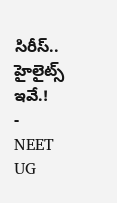సిరీస్.. హైలైట్స్ ఇవే.!
-
NEET UG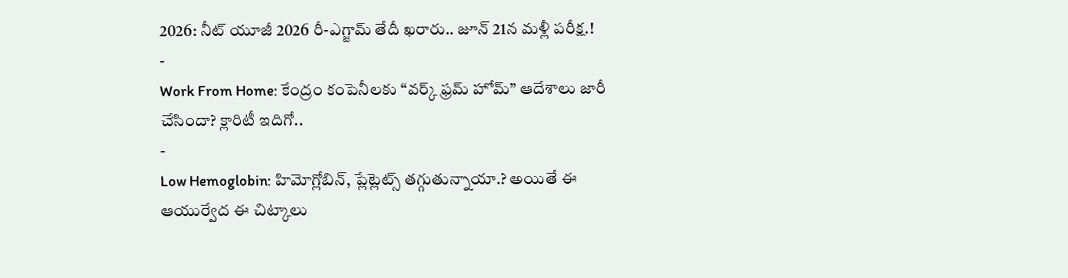2026: నీట్ యూజీ 2026 రీ-ఎగ్జామ్ తేదీ ఖరారు.. జూన్ 21న మళ్లీ పరీక్ష.!
-
Work From Home: కేంద్రం కంపెనీలకు “వర్క్ ఫ్రమ్ హోమ్” ఆదేశాలు జారీ చేసిందా? క్లారిటీ ఇదిగో..
-
Low Hemoglobin: హిమోగ్లోబిన్, ప్లేట్లెట్స్ తగ్గుతున్నాయా.? అయితే ఈ ఆయుర్వేద ఈ చిట్కాలు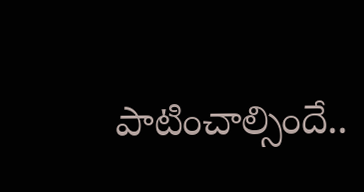పాటించాల్సిందే..